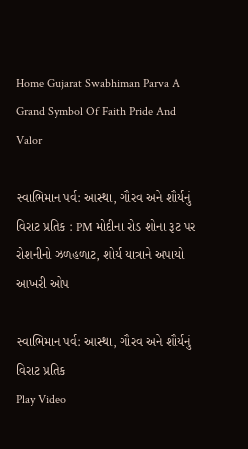Home Gujarat Swabhiman Parva A Grand Symbol Of Faith Pride And Valor

સ્વાભિમાન પર્વ: આસ્થા, ગૌરવ અને શૌર્યનું વિરાટ પ્રતિક : PM મોદીના રોડ શોના રૂટ પર રોશનીનો ઝળહળાટ, શોર્ય યાત્રાને અપાયો આખરી ઓપ

સ્વાભિમાન પર્વ: આસ્થા, ગૌરવ અને શૌર્યનું વિરાટ પ્રતિક
Play Video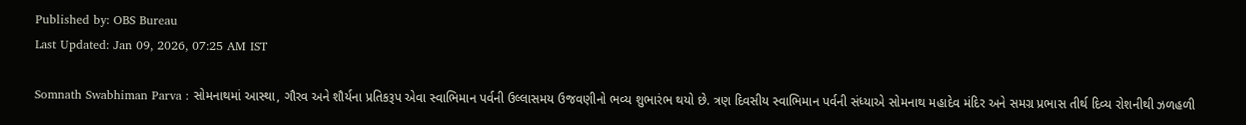Published by: OBS Bureau
Last Updated: Jan 09, 2026, 07:25 AM IST

Somnath Swabhiman Parva : સોમનાથમાં આસ્થા, ગૌરવ અને શૌર્યના પ્રતિકરૂપ એવા સ્વાભિમાન પર્વની ઉલ્લાસમય ઉજવણીનો ભવ્ય શુભારંભ થયો છે. ત્રણ દિવસીય સ્વાભિમાન પર્વની સંધ્યાએ સોમનાથ મહાદેવ મંદિર અને સમગ્ર પ્રભાસ તીર્થ દિવ્ય રોશનીથી ઝળહળી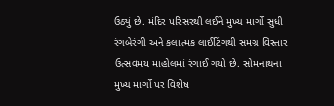ઉઠ્યું છે. મંદિર પરિસરથી લઈને મુખ્ય માર્ગો સુધી રંગબેરંગી અને કલાત્મક લાઈટિંગથી સમગ્ર વિસ્તાર ઉત્સવમય માહોલમાં રંગાઈ ગયો છે. સોમનાથના મુખ્ય માર્ગો પર વિશેષ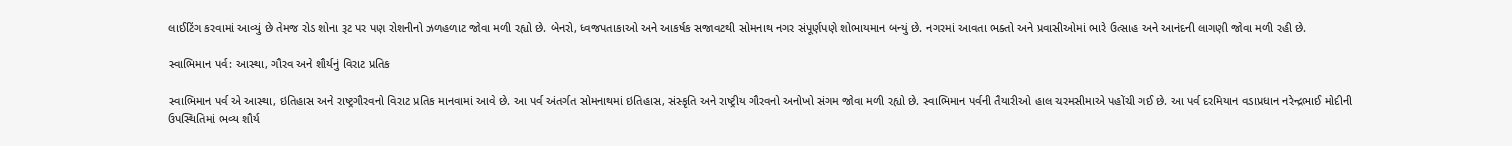લાઈટિંગ કરવામાં આવ્યું છે તેમજ રોડ શોના રૂટ પર પણ રોશનીનો ઝળહળાટ જોવા મળી રહ્યો છે. બેનરો, ધ્વજપતાકાઓ અને આકર્ષક સજાવટથી સોમનાથ નગર સંપૂર્ણપણે શોભાયમાન બન્યું છે. નગરમાં આવતા ભક્તો અને પ્રવાસીઓમાં ભારે ઉત્સાહ અને આનંદની લાગણી જોવા મળી રહી છે.

સ્વાભિમાન પર્વ: આસ્થા, ગૌરવ અને શૌર્યનું વિરાટ પ્રતિક

સ્વાભિમાન પર્વ એ આસ્થા, ઇતિહાસ અને રાષ્ટ્રગૌરવનો વિરાટ પ્રતિક માનવામાં આવે છે. આ પર્વ અંતર્ગત સોમનાથમાં ઇતિહાસ, સંસ્કૃતિ અને રાષ્ટ્રીય ગૌરવનો અનોખો સંગમ જોવા મળી રહ્યો છે. સ્વાભિમાન પર્વની તૈયારીઓ હાલ ચરમસીમાએ પહોંચી ગઈ છે. આ પર્વ દરમિયાન વડાપ્રધાન નરેન્દ્રભાઈ મોદીની ઉપસ્થિતિમાં ભવ્ય શૌર્ય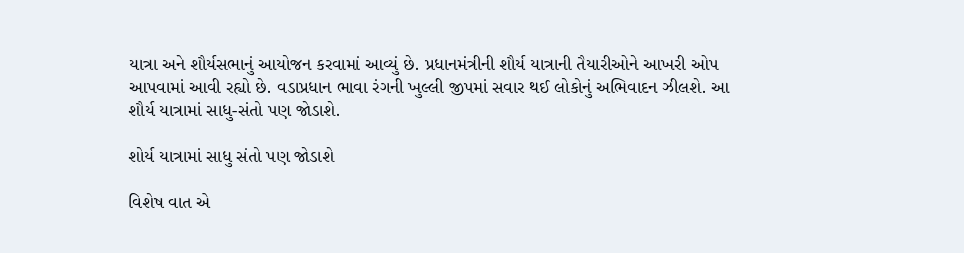યાત્રા અને શૌર્યસભાનું આયોજન કરવામાં આવ્યું છે. પ્રધાનમંત્રીની શૌર્ય યાત્રાની તૈયારીઓને આખરી ઓપ આપવામાં આવી રહ્યો છે. વડાપ્રધાન ભાવા રંગની ખુલ્લી જીપમાં સવાર થઈ લોકોનું અભિવાદન ઝીલશે. આ શૌર્ય યાત્રામાં સાધુ-સંતો પણ જોડાશે.

શોર્ય યાત્રામાં સાધુ સંતો પણ જોડાશે

વિશેષ વાત એ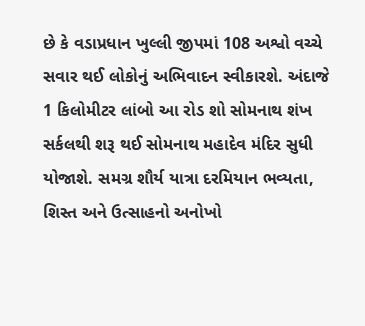છે કે વડાપ્રધાન ખુલ્લી જીપમાં 108 અશ્વો વચ્ચે સવાર થઈ લોકોનું અભિવાદન સ્વીકારશે. અંદાજે 1 કિલોમીટર લાંબો આ રોડ શો સોમનાથ શંખ સર્કલથી શરૂ થઈ સોમનાથ મહાદેવ મંદિર સુધી યોજાશે. સમગ્ર શૌર્ય યાત્રા દરમિયાન ભવ્યતા, શિસ્ત અને ઉત્સાહનો અનોખો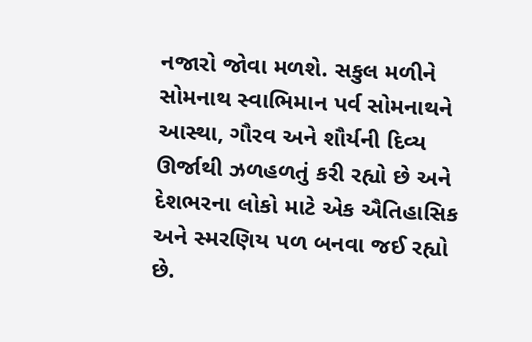નજારો જોવા મળશે. સકુલ મળીને સોમનાથ સ્વાભિમાન પર્વ સોમનાથને આસ્થા, ગૌરવ અને શૌર્યની દિવ્ય ઊર્જાથી ઝળહળતું કરી રહ્યો છે અને દેશભરના લોકો માટે એક ઐતિહાસિક અને સ્મરણિય પળ બનવા જઈ રહ્યો છે.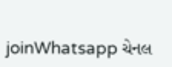joinWhatsapp ચેનલ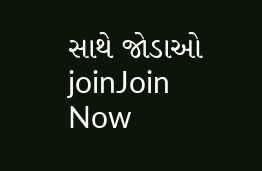સાથે જોડાઓ
joinJoin Now